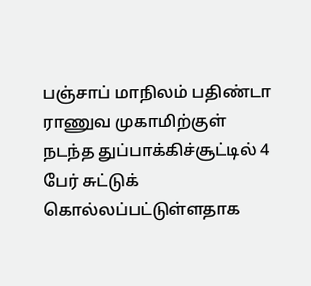பஞ்சாப் மாநிலம் பதிண்டா ராணுவ முகாமிற்குள் நடந்த துப்பாக்கிச்சூட்டில் 4 பேர் சுட்டுக் கொல்லப்பட்டுள்ளதாக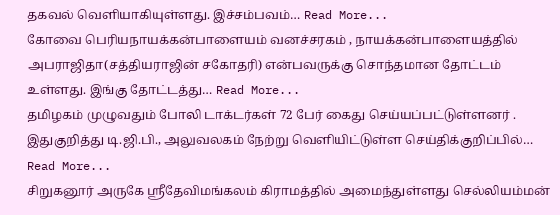தகவல் வெளியாகியுள்ளது. இச்சம்பவம்… Read More...
கோவை பெரியநாயக்கன்பாளையம் வனச்சரகம் , நாயக்கன்பாளையத்தில் அபராஜிதா(சத்தியராஜின் சகோதரி) என்பவருக்கு சொந்தமான தோட்டம் உள்ளது. இங்கு தோட்டத்து… Read More...
தமிழகம் முழுவதும் போலி டாக்டர்கள் 72 பேர் கைது செய்யப்பட்டுள்ளனர் . இதுகுறித்து டி.ஜி.பி., அலுவலகம் நேற்று வெளியிட்டுள்ள செய்திக்குறிப்பில்… Read More...
சிறுகனூர் அருகே ஸ்ரீதேவிமங்கலம் கிராமத்தில் அமைந்துள்ளது செல்லியம்மன்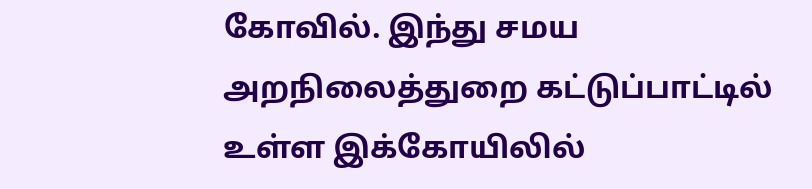கோவில். இந்து சமய அறநிலைத்துறை கட்டுப்பாட்டில் உள்ள இக்கோயிலில்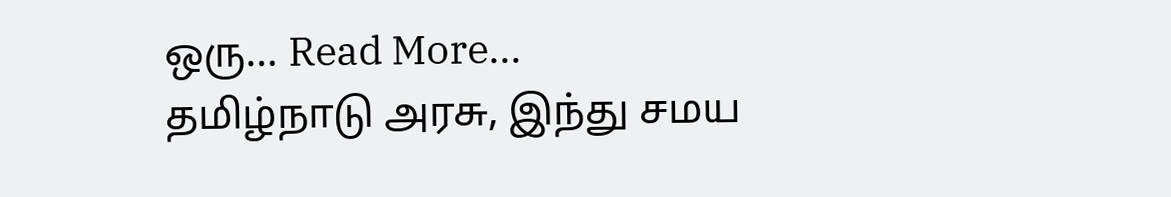ஒரு… Read More...
தமிழ்நாடு அரசு, இந்து சமய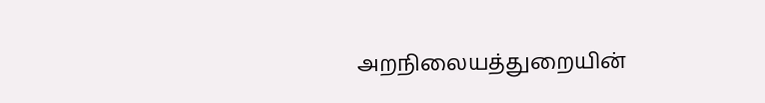அறநிலையத்துறையின்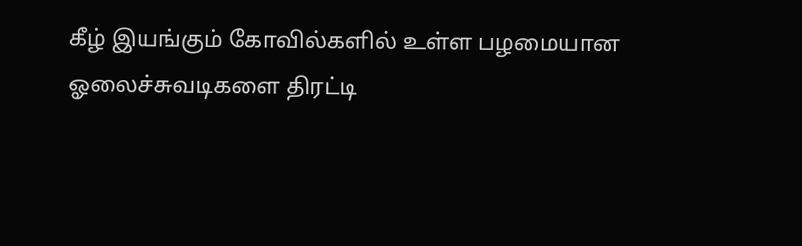கீழ் இயங்கும் கோவில்களில் உள்ள பழமையான ஓலைச்சுவடிகளை திரட்டி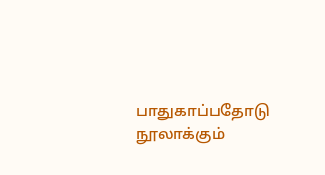பாதுகாப்பதோடு நூலாக்கும்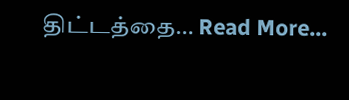திட்டத்தை… Read More...